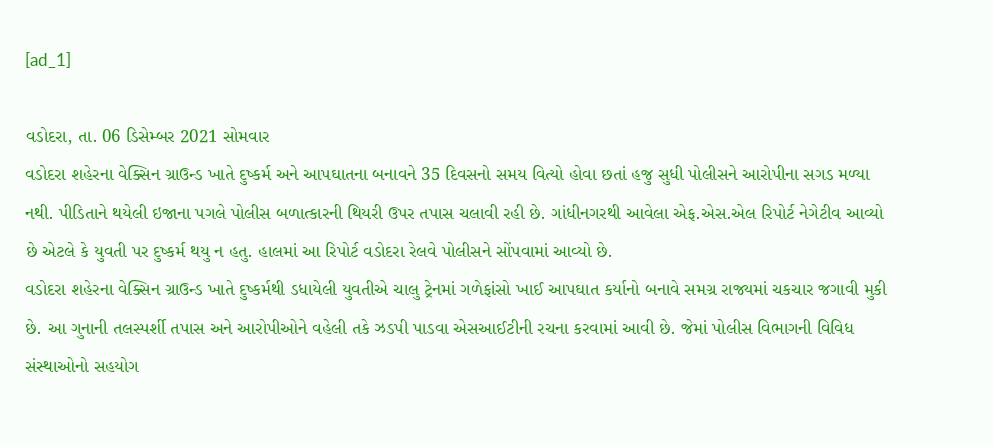[ad_1]

વડોદરા, તા. 06 ડિસેમ્બર 2021 સોમવાર
વડોદરા શહેરના વેક્સિન ગ્રાઉન્ડ ખાતે દુષ્કર્મ અને આપઘાતના બનાવને 35 દિવસનો સમય વિત્યો હોવા છતાં હજુ સુધી પોલીસને આરોપીના સગડ મળ્યા નથી. પીડિતાને થયેલી ઇજાના પગલે પોલીસ બળાત્કારની થિયરી ઉપર તપાસ ચલાવી રહી છે. ગાંધીનગરથી આવેલા એફ.એસ.એલ રિપોર્ટ નેગેટીવ આવ્યો છે એટલે કે યુવતી પર દુષ્કર્મ થયુ ન હતુ. હાલમાં આ રિપોર્ટ વડોદરા રેલવે પોલીસને સોંપવામાં આવ્યો છે.
વડોદરા શહેરના વેક્સિન ગ્રાઉન્ડ ખાતે દુષ્કર્મથી ડધાયેલી યુવતીએ ચાલુ ટ્રેનમાં ગળેફાંસો ખાઈ આપઘાત કર્યાનો બનાવે સમગ્ર રાજ્યમાં ચકચાર જગાવી મુકી છે. આ ગુનાની તલસ્પર્શી તપાસ અને આરોપીઓને વહેલી તકે ઝડપી પાડવા એસઆઈટીની રચના કરવામાં આવી છે. જેમાં પોલીસ વિભાગની વિવિધ સંસ્થાઓનો સહયોગ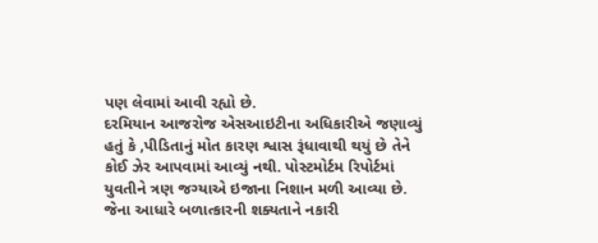પણ લેવામાં આવી રહ્યો છે.
દરમિયાન આજરોજ એસઆઇટીના અધિકારીએ જણાવ્યું હતું કે ,પીડિતાનું મોત કારણ શ્વાસ રૂંધાવાથી થયું છે તેને કોઈ ઝેર આપવામાં આવ્યું નથી. પોસ્ટમોર્ટમ રિપોર્ટમાં યુવતીને ત્રણ જગ્યાએ ઇજાના નિશાન મળી આવ્યા છે. જેના આધારે બળાત્કારની શક્યતાને નકારી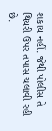શકાય નહીં. જેથી પોલીસ તે થિયરી ઉપર તપાસ ચલાવી રહી છે.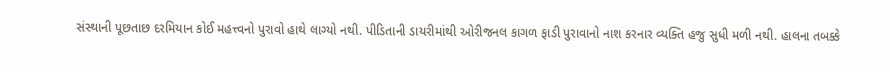સંસ્થાની પૂછતાછ દરમિયાન કોઈ મહત્ત્વનો પુરાવો હાથે લાગ્યો નથી. પીડિતાની ડાયરીમાંથી ઓરીજનલ કાગળ ફાડી પુરાવાનો નાશ કરનાર વ્યક્તિ હજુ સુધી મળી નથી. હાલના તબક્કે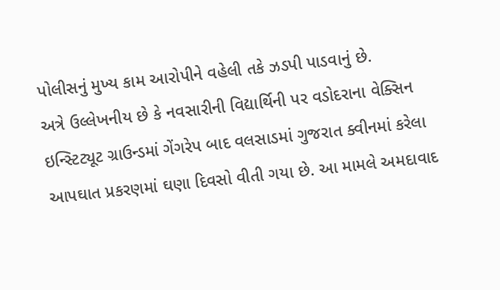પોલીસનું મુખ્ય કામ આરોપીને વહેલી તકે ઝડપી પાડવાનું છે.
અત્રે ઉલ્લેખનીય છે કે નવસારીની વિદ્યાર્થિની પર વડોદરાના વેક્સિન ઇન્સ્ટિટ્યૂટ ગ્રાઉન્ડમાં ગેંગરેપ બાદ વલસાડમાં ગુજરાત ક્વીનમાં કરેલા આપઘાત પ્રકરણમાં ઘણા દિવસો વીતી ગયા છે. આ મામલે અમદાવાદ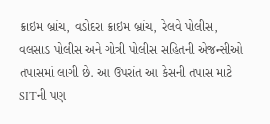ક્રાઇમ બ્રાંચ, વડોદરા ક્રાઇમ બ્રાંચ, રેલવે પોલીસ, વલસાડ પોલીસ અને ગોત્રી પોલીસ સહિતની એજન્સીઓ તપાસમાં લાગી છે. આ ઉપરાંત આ કેસની તપાસ માટે SITની પણ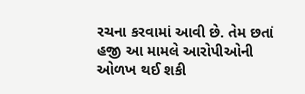રચના કરવામાં આવી છે. તેમ છતાં હજી આ મામલે આરોપીઓની ઓળખ થઈ શકી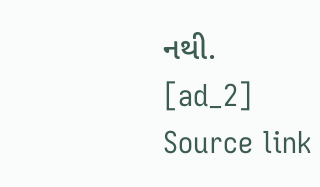નથી.
[ad_2]
Source link